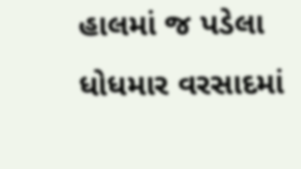હાલમાં જ પડેલા ધોધમાર વરસાદમાં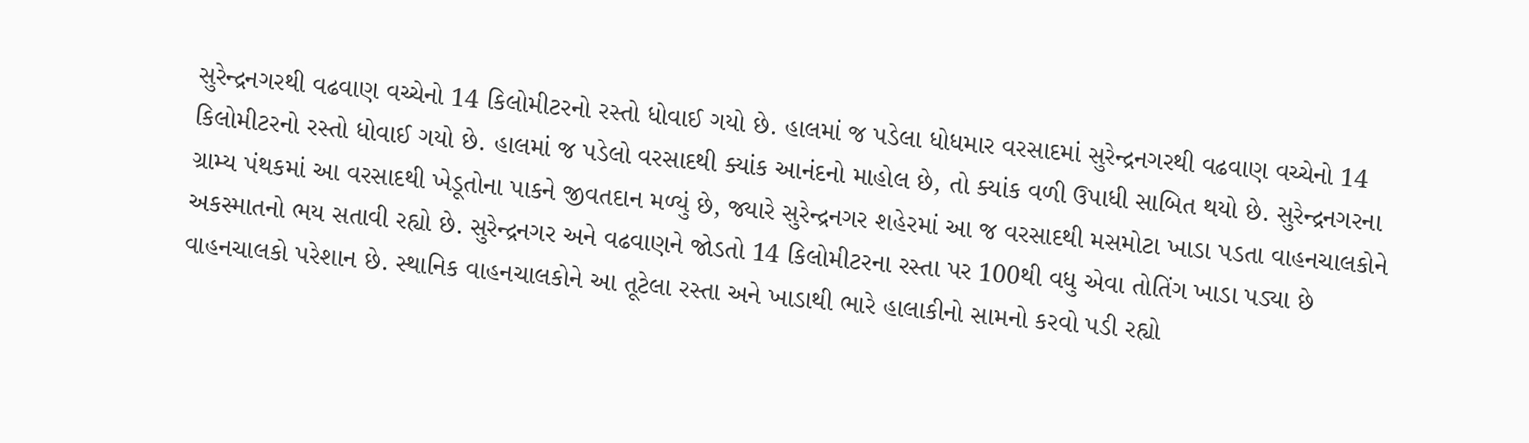સુરેન્દ્રનગરથી વઢવાણ વચ્ચેનો 14 કિલોમીટરનો રસ્તો ધોવાઈ ગયો છે. હાલમાં જ પડેલા ધોધમાર વરસાદમાં સુરેન્દ્રનગરથી વઢવાણ વચ્ચેનો 14 કિલોમીટરનો રસ્તો ધોવાઈ ગયો છે. હાલમાં જ પડેલો વરસાદથી ક્યાંક આનંદનો માહોલ છે, તો ક્યાંક વળી ઉપાધી સાબિત થયો છે. સુરેન્દ્રનગરના ગ્રામ્ય પંથકમાં આ વરસાદથી ખેડૂતોના પાકને જીવતદાન મળ્યું છે, જ્યારે સુરેન્દ્રનગર શહેરમાં આ જ વરસાદથી મસમોટા ખાડા પડતા વાહનચાલકોને અકસ્માતનો ભય સતાવી રહ્યો છે. સુરેન્દ્રનગર અને વઢવાણને જોડતો 14 કિલોમીટરના રસ્તા પર 100થી વધુ એવા તોતિંગ ખાડા પડ્યા છે વાહનચાલકો પરેશાન છે. સ્થાનિક વાહનચાલકોને આ તૂટેલા રસ્તા અને ખાડાથી ભારે હાલાકીનો સામનો કરવો પડી રહ્યો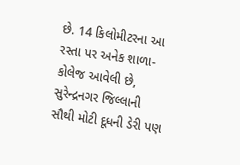છે. 14 કિલોમીટરના આ રસ્તા પર અનેક શાળા-કોલેજ આવેલી છે, સુરેન્દ્રનગર જિલ્લાની સૌથી મોટી દૂધની ડેરી પણ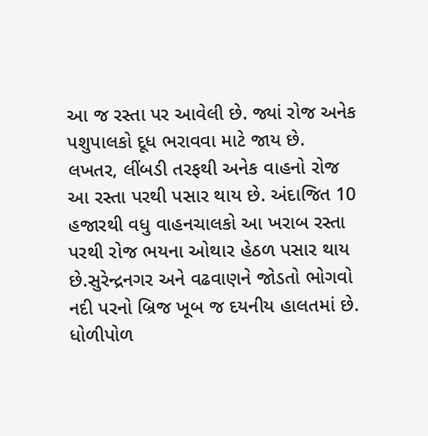આ જ રસ્તા પર આવેલી છે. જ્યાં રોજ અનેક પશુપાલકો દૂધ ભરાવવા માટે જાય છે. લખતર, લીંબડી તરફથી અનેક વાહનો રોજ આ રસ્તા પરથી પસાર થાય છે. અંદાજિત 10 હજારથી વધુ વાહનચાલકો આ ખરાબ રસ્તા પરથી રોજ ભયના ઓથાર હેઠળ પસાર થાય છે.સુરેન્દ્રનગર અને વઢવાણને જોડતો ભોગવો નદી પરનો બ્રિજ ખૂબ જ દયનીય હાલતમાં છે. ધોળીપોળ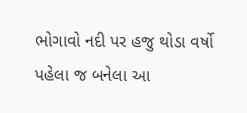ભોગાવો નદી પર હજુ થોડા વર્ષો પહેલા જ બનેલા આ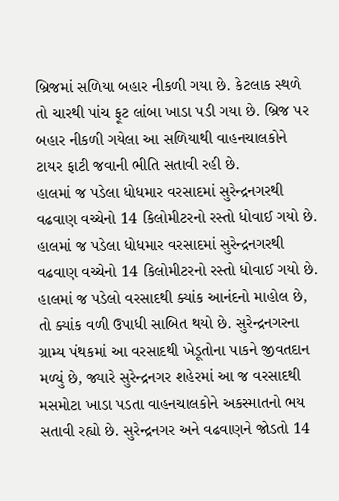બ્રિજમાં સળિયા બહાર નીકળી ગયા છે. કેટલાક સ્થળે તો ચારથી પાંચ ફૂટ લાંબા ખાડા પડી ગયા છે. બ્રિજ પર બહાર નીકળી ગયેલા આ સળિયાથી વાહનચાલકોને ટાયર ફાટી જવાની ભીતિ સતાવી રહી છે.
હાલમાં જ પડેલા ધોધમાર વરસાદમાં સુરેન્દ્રનગરથી વઢવાણ વચ્ચેનો 14 કિલોમીટરનો રસ્તો ધોવાઈ ગયો છે. હાલમાં જ પડેલા ધોધમાર વરસાદમાં સુરેન્દ્રનગરથી વઢવાણ વચ્ચેનો 14 કિલોમીટરનો રસ્તો ધોવાઈ ગયો છે. હાલમાં જ પડેલો વરસાદથી ક્યાંક આનંદનો માહોલ છે, તો ક્યાંક વળી ઉપાધી સાબિત થયો છે. સુરેન્દ્રનગરના ગ્રામ્ય પંથકમાં આ વરસાદથી ખેડૂતોના પાકને જીવતદાન મળ્યું છે, જ્યારે સુરેન્દ્રનગર શહેરમાં આ જ વરસાદથી મસમોટા ખાડા પડતા વાહનચાલકોને અકસ્માતનો ભય સતાવી રહ્યો છે. સુરેન્દ્રનગર અને વઢવાણને જોડતો 14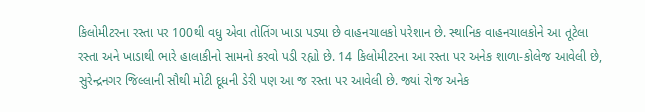કિલોમીટરના રસ્તા પર 100થી વધુ એવા તોતિંગ ખાડા પડ્યા છે વાહનચાલકો પરેશાન છે. સ્થાનિક વાહનચાલકોને આ તૂટેલા રસ્તા અને ખાડાથી ભારે હાલાકીનો સામનો કરવો પડી રહ્યો છે. 14 કિલોમીટરના આ રસ્તા પર અનેક શાળા-કોલેજ આવેલી છે, સુરેન્દ્રનગર જિલ્લાની સૌથી મોટી દૂધની ડેરી પણ આ જ રસ્તા પર આવેલી છે. જ્યાં રોજ અનેક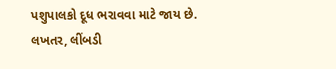પશુપાલકો દૂધ ભરાવવા માટે જાય છે. લખતર, લીંબડી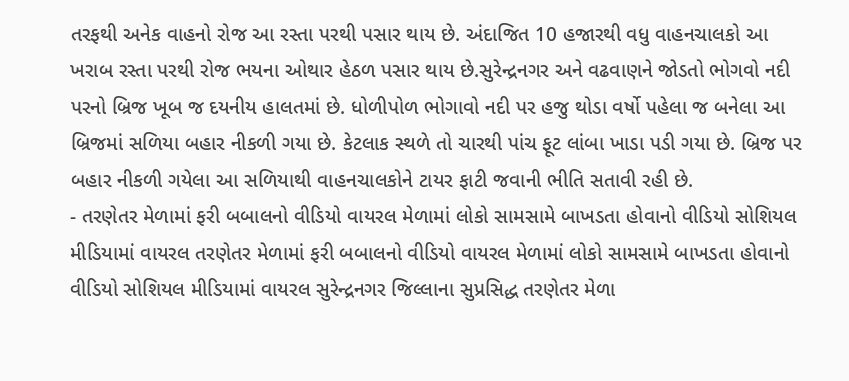તરફથી અનેક વાહનો રોજ આ રસ્તા પરથી પસાર થાય છે. અંદાજિત 10 હજારથી વધુ વાહનચાલકો આ ખરાબ રસ્તા પરથી રોજ ભયના ઓથાર હેઠળ પસાર થાય છે.સુરેન્દ્રનગર અને વઢવાણને જોડતો ભોગવો નદી પરનો બ્રિજ ખૂબ જ દયનીય હાલતમાં છે. ધોળીપોળ ભોગાવો નદી પર હજુ થોડા વર્ષો પહેલા જ બનેલા આ બ્રિજમાં સળિયા બહાર નીકળી ગયા છે. કેટલાક સ્થળે તો ચારથી પાંચ ફૂટ લાંબા ખાડા પડી ગયા છે. બ્રિજ પર બહાર નીકળી ગયેલા આ સળિયાથી વાહનચાલકોને ટાયર ફાટી જવાની ભીતિ સતાવી રહી છે.
- તરણેતર મેળામાં ફરી બબાલનો વીડિયો વાયરલ મેળામાં લોકો સામસામે બાખડતા હોવાનો વીડિયો સોશિયલ મીડિયામાં વાયરલ તરણેતર મેળામાં ફરી બબાલનો વીડિયો વાયરલ મેળામાં લોકો સામસામે બાખડતા હોવાનો વીડિયો સોશિયલ મીડિયામાં વાયરલ સુરેન્દ્રનગર જિલ્લાના સુપ્રસિદ્ધ તરણેતર મેળા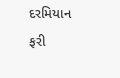દરમિયાન ફરી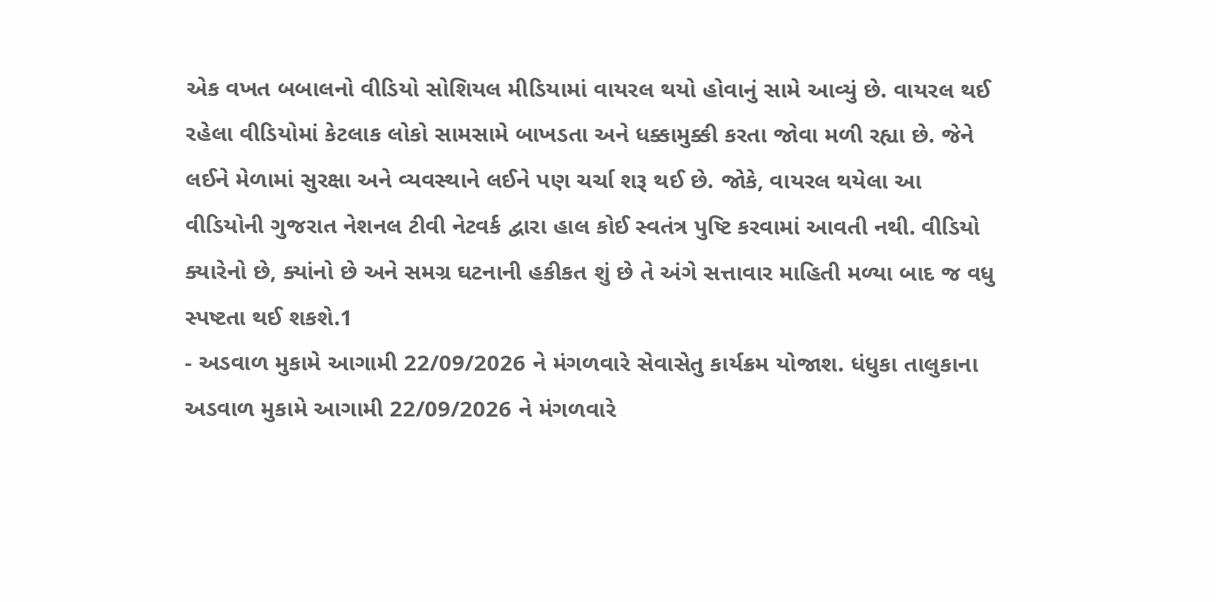એક વખત બબાલનો વીડિયો સોશિયલ મીડિયામાં વાયરલ થયો હોવાનું સામે આવ્યું છે. વાયરલ થઈ રહેલા વીડિયોમાં કેટલાક લોકો સામસામે બાખડતા અને ધક્કામુક્કી કરતા જોવા મળી રહ્યા છે. જેને લઈને મેળામાં સુરક્ષા અને વ્યવસ્થાને લઈને પણ ચર્ચા શરૂ થઈ છે. જોકે, વાયરલ થયેલા આ વીડિયોની ગુજરાત નેશનલ ટીવી નેટવર્ક દ્વારા હાલ કોઈ સ્વતંત્ર પુષ્ટિ કરવામાં આવતી નથી. વીડિયો ક્યારેનો છે, ક્યાંનો છે અને સમગ્ર ઘટનાની હકીકત શું છે તે અંગે સત્તાવાર માહિતી મળ્યા બાદ જ વધુ સ્પષ્ટતા થઈ શકશે.1
- અડવાળ મુકામે આગામી 22/09/2026 ને મંગળવારે સેવાસેતુ કાર્યક્રમ યોજાશ. ધંધુકા તાલુકાના અડવાળ મુકામે આગામી 22/09/2026 ને મંગળવારે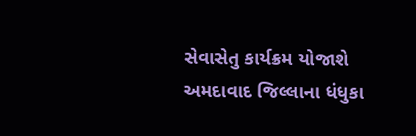સેવાસેતુ કાર્યક્રમ યોજાશે અમદાવાદ જિલ્લાના ધંધુકા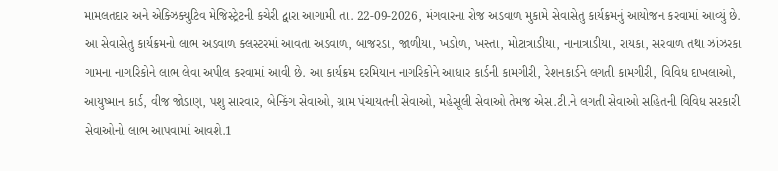મામલતદાર અને એક્ઝિક્યુટિવ મેજિસ્ટ્રેટની કચેરી દ્વારા આગામી તા. 22-09-2026, મંગવારના રોજ અડવાળ મુકામે સેવાસેતુ કાર્યક્રમનું આયોજન કરવામાં આવ્યું છે. આ સેવાસેતુ કાર્યક્રમનો લાભ અડવાળ ક્લસ્ટરમાં આવતા અડવાળ, બાજરડા, જાળીયા, ખડોળ, ખસ્તા, મોટાત્રાડીયા, નાનાત્રાડીયા, રાયકા, સરવાળ તથા ઝાંઝરકા ગામના નાગરિકોને લાભ લેવા અપીલ કરવામાં આવી છે. આ કાર્યક્રમ દરમિયાન નાગરિકોને આધાર કાર્ડની કામગીરી, રેશનકાર્ડને લગતી કામગીરી, વિવિધ દાખલાઓ, આયુષ્માન કાર્ડ, વીજ જોડાણ, પશુ સારવાર, બેન્કિંગ સેવાઓ, ગ્રામ પંચાયતની સેવાઓ, મહેસૂલી સેવાઓ તેમજ એસ.ટી.ને લગતી સેવાઓ સહિતની વિવિધ સરકારી સેવાઓનો લાભ આપવામાં આવશે.1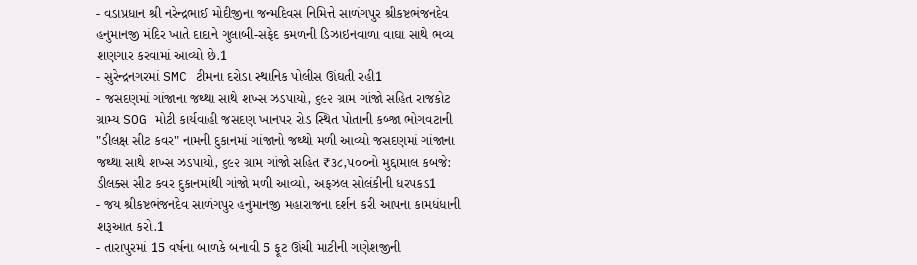- વડાપ્રધાન શ્રી નરેન્દ્રભાઈ મોદીજીના જન્મદિવસ નિમિત્તે સાળંગપુર શ્રીકષ્ટભંજનદેવ હનુમાનજી મંદિર ખાતે દાદાને ગુલાબી-સફેદ કમળની ડિઝાઇનવાળા વાઘા સાથે ભવ્ય શણગાર કરવામાં આવ્યો છે.1
- સુરેન્દ્રનગરમાં SMC ટીમના દરોડા સ્થાનિક પોલીસ ઊંઘતી રહી1
- જસદણમાં ગાંજાના જથ્થા સાથે શખ્સ ઝડપાયો, ૬૯૨ ગ્રામ ગાંજો સહિત રાજકોટ ગ્રામ્ય SOG મોટી કાર્યવાહી જસદણ ખાનપર રોડ સ્થિત પોતાની કબ્જા ભોગવટાની "ડીલક્ષ સીટ કવર" નામની દુકાનમાં ગાંજાનો જથ્થો મળી આવ્યો જસદણમાં ગાંજાના જથ્થા સાથે શખ્સ ઝડપાયો, ૬૯૨ ગ્રામ ગાંજો સહિત ₹૩૮,૫૦૦નો મુદ્દામાલ કબજે: ડીલક્સ સીટ કવર દુકાનમાંથી ગાંજો મળી આવ્યો, અફઝલ સોલંકીની ધરપકડ1
- જય શ્રીકષ્ટભંજનદેવ સાળંગપુર હનુમાનજી મહારાજના દર્શન કરી આપના કામધંધાની શરૂઆત કરો.1
- તારાપુરમાં 15 વર્ષના બાળકે બનાવી 5 ફૂટ ઊંચી માટીની ગણેશજીની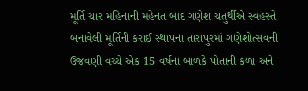મૂર્તિ ચાર મહિનાની મહેનત બાદ ગણેશ ચતુર્થીએ સ્વહસ્તે બનાવેલી મૂર્તિની કરાઈ સ્થાપના તારાપુરમાં ગણેશોત્સવની ઉજવણી વચ્ચે એક 15 વર્ષના બાળકે પોતાની કળા અને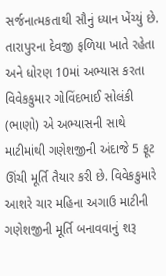સર્જનાત્મકતાથી સૌનું ધ્યાન ખેંચ્યું છે. તારાપુરના દેવજી ફળિયા ખાતે રહેતા અને ધોરણ 10માં અભ્યાસ કરતા વિવેકકુમાર ગોવિંદભાઈ સોલંકી (ભાણો) એ અભ્યાસની સાથે માટીમાંથી ગણેશજીની અંદાજે 5 ફૂટ ઊંચી મૂર્તિ તૈયાર કરી છે. વિવેકકુમારે આશરે ચાર મહિના અગાઉ માટીની ગણેશજીની મૂર્તિ બનાવવાનું શરૂ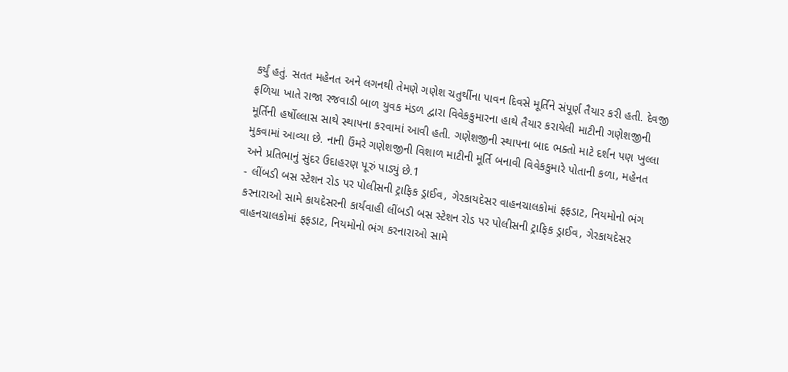કર્યું હતું. સતત મહેનત અને લગનથી તેમણે ગણેશ ચતુર્થીના પાવન દિવસે મૂર્તિને સંપૂર્ણ તૈયાર કરી હતી. દેવજી ફળિયા ખાતે રાજા રજવાડી બાળ યુવક મંડળ દ્વારા વિવેકકુમારના હાથે તૈયાર કરાયેલી માટીની ગણેશજીની મૂર્તિની હર્ષોલ્લાસ સાથે સ્થાપના કરવામાં આવી હતી. ગણેશજીની સ્થાપના બાદ ભક્તો માટે દર્શન પણ ખુલ્લા મુકવામાં આવ્યા છે. નાની ઉંમરે ગણેશજીની વિશાળ માટીની મૂર્તિ બનાવી વિવેકકુમારે પોતાની કળા, મહેનત અને પ્રતિભાનું સુંદર ઉદાહરણ પૂરું પાડ્યું છે.1
- લીંબડી બસ સ્ટેશન રોડ પર પોલીસની ટ્રાફિક ડ્રાઈવ, ગેરકાયદેસર વાહનચાલકોમાં ફફડાટ, નિયમોનો ભંગ કરનારાઓ સામે કાયદેસરની કાર્યવાહી લીંબડી બસ સ્ટેશન રોડ પર પોલીસની ટ્રાફિક ડ્રાઈવ, ગેરકાયદેસર વાહનચાલકોમાં ફફડાટ, નિયમોનો ભંગ કરનારાઓ સામે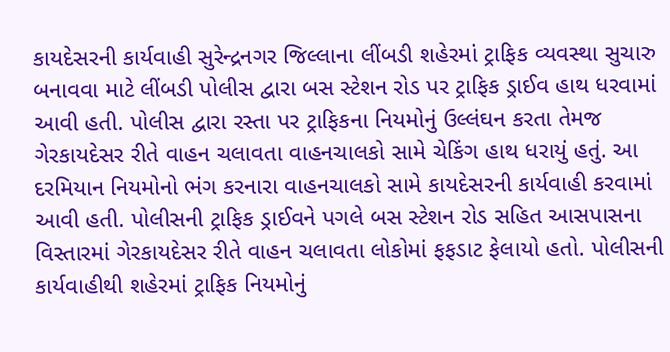કાયદેસરની કાર્યવાહી સુરેન્દ્રનગર જિલ્લાના લીંબડી શહેરમાં ટ્રાફિક વ્યવસ્થા સુચારુ બનાવવા માટે લીંબડી પોલીસ દ્વારા બસ સ્ટેશન રોડ પર ટ્રાફિક ડ્રાઈવ હાથ ધરવામાં આવી હતી. પોલીસ દ્વારા રસ્તા પર ટ્રાફિકના નિયમોનું ઉલ્લંઘન કરતા તેમજ ગેરકાયદેસર રીતે વાહન ચલાવતા વાહનચાલકો સામે ચેકિંગ હાથ ધરાયું હતું. આ દરમિયાન નિયમોનો ભંગ કરનારા વાહનચાલકો સામે કાયદેસરની કાર્યવાહી કરવામાં આવી હતી. પોલીસની ટ્રાફિક ડ્રાઈવને પગલે બસ સ્ટેશન રોડ સહિત આસપાસના વિસ્તારમાં ગેરકાયદેસર રીતે વાહન ચલાવતા લોકોમાં ફફડાટ ફેલાયો હતો. પોલીસની કાર્યવાહીથી શહેરમાં ટ્રાફિક નિયમોનું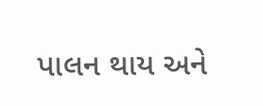પાલન થાય અને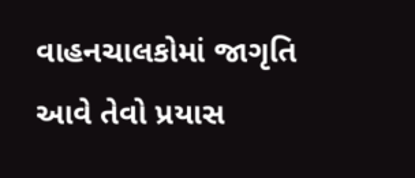વાહનચાલકોમાં જાગૃતિ આવે તેવો પ્રયાસ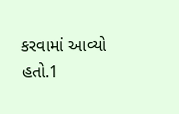કરવામાં આવ્યો હતો.1